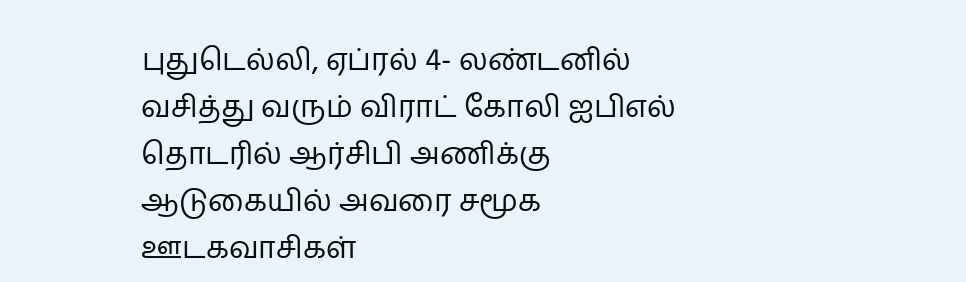புதுடெல்லி, ஏப்ரல் 4- லண்டனில் வசித்து வரும் விராட் கோலி ஐபிஎல் தொடரில் ஆர்சிபி அணிக்கு ஆடுகையில் அவரை சமூக ஊடகவாசிகள்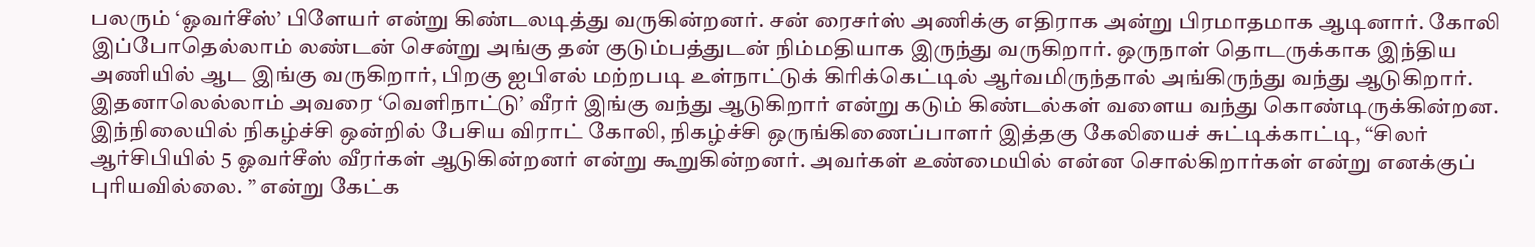பலரும் ‘ஓவர்சீஸ்’ பிளேயர் என்று கிண்டலடித்து வருகின்றனர். சன் ரைசர்ஸ் அணிக்கு எதிராக அன்று பிரமாதமாக ஆடினார். கோலி இப்போதெல்லாம் லண்டன் சென்று அங்கு தன் குடும்பத்துடன் நிம்மதியாக இருந்து வருகிறார். ஒருநாள் தொடருக்காக இந்திய அணியில் ஆட இங்கு வருகிறார், பிறகு ஐபிஎல் மற்றபடி உள்நாட்டுக் கிரிக்கெட்டில் ஆர்வமிருந்தால் அங்கிருந்து வந்து ஆடுகிறார். இதனாலெல்லாம் அவரை ‘வெளிநாட்டு’ வீரர் இங்கு வந்து ஆடுகிறார் என்று கடும் கிண்டல்கள் வளைய வந்து கொண்டிருக்கின்றன. இந்நிலையில் நிகழ்ச்சி ஒன்றில் பேசிய விராட் கோலி, நிகழ்ச்சி ஒருங்கிணைப்பாளர் இத்தகு கேலியைச் சுட்டிக்காட்டி, “சிலர் ஆர்சிபியில் 5 ஓவர்சீஸ் வீரர்கள் ஆடுகின்றனர் என்று கூறுகின்றனர். அவர்கள் உண்மையில் என்ன சொல்கிறார்கள் என்று எனக்குப் புரியவில்லை. ” என்று கேட்க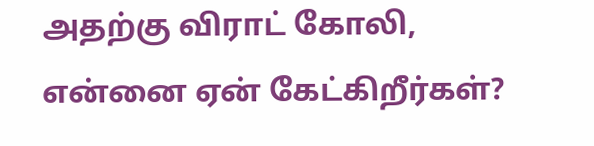அதற்கு விராட் கோலி, என்னை ஏன் கேட்கிறீர்கள்?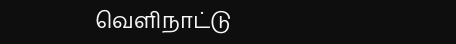வெளிநாட்டு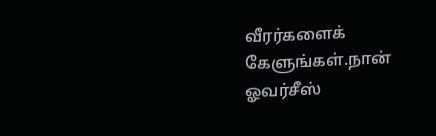வீரர்களைக் கேளுங்கள்.நான் ஓவர்சீஸ்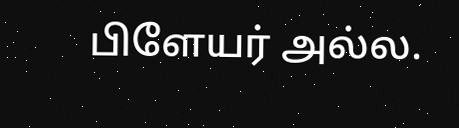பிளேயர் அல்ல.